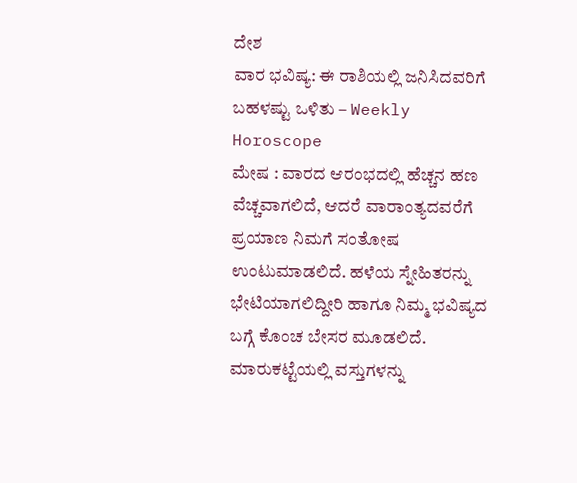ದೇಶ
ವಾರ ಭವಿಷ್ಯ: ಈ ರಾಶಿಯಲ್ಲಿ ಜನಿಸಿದವರಿಗೆ ಬಹಳಷ್ಟು ಒಳಿತು – Weekly Horoscope
ಮೇಷ : ವಾರದ ಆರಂಭದಲ್ಲಿ ಹೆಚ್ಚನ ಹಣ ವೆಚ್ಚವಾಗಲಿದೆ, ಆದರೆ ವಾರಾಂತ್ಯದವರೆಗೆ ಪ್ರಯಾಣ ನಿಮಗೆ ಸಂತೋಷ ಉಂಟುಮಾಡಲಿದೆ. ಹಳೆಯ ಸ್ನೇಹಿತರನ್ನು ಭೇಟಿಯಾಗಲಿದ್ದೀರಿ ಹಾಗೂ ನಿಮ್ಮ ಭವಿಷ್ಯದ ಬಗ್ಗೆ ಕೊಂಚ ಬೇಸರ ಮೂಡಲಿದೆ. ಮಾರುಕಟ್ಟೆಯಲ್ಲಿ ವಸ್ತುಗಳನ್ನು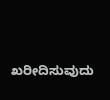ಖರೀದಿಸುವುದು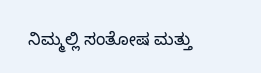ನಿಮ್ಮಲ್ಲಿ ಸಂತೋಷ ಮತ್ತು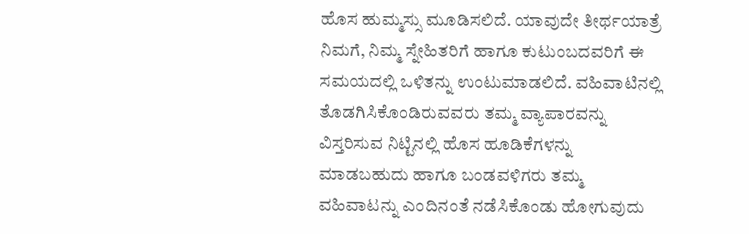ಹೊಸ ಹುಮ್ಮಸ್ಸು ಮೂಡಿಸಲಿದೆ. ಯಾವುದೇ ತೀರ್ಥಯಾತ್ರೆ ನಿಮಗೆ, ನಿಮ್ಮ ಸ್ನೇಹಿತರಿಗೆ ಹಾಗೂ ಕುಟುಂಬದವರಿಗೆ ಈ ಸಮಯದಲ್ಲಿ ಒಳಿತನ್ನು ಉಂಟುಮಾಡಲಿದೆ. ವಹಿವಾಟಿನಲ್ಲಿ ತೊಡಗಿಸಿಕೊಂಡಿರುವವರು ತಮ್ಮ ವ್ಯಾಪಾರವನ್ನು ವಿಸ್ತರಿಸುವ ನಿಟ್ಟಿನಲ್ಲಿ ಹೊಸ ಹೂಡಿಕೆಗಳನ್ನು ಮಾಡಬಹುದು ಹಾಗೂ ಬಂಡವಳಿಗರು ತಮ್ಮ ವಹಿವಾಟನ್ನು ಎಂದಿನಂತೆ ನಡೆಸಿಕೊಂಡು ಹೋಗುವುದು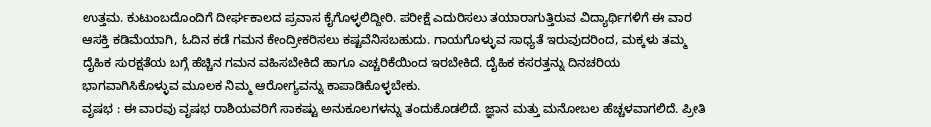ಉತ್ತಮ. ಕುಟುಂಬದೊಂದಿಗೆ ದೀರ್ಘಕಾಲದ ಪ್ರವಾಸ ಕೈಗೊಳ್ಳಲಿದ್ದೀರಿ. ಪರೀಕ್ಷೆ ಎದುರಿಸಲು ತಯಾರಾಗುತ್ತಿರುವ ವಿದ್ಯಾರ್ಥಿಗಳಿಗೆ ಈ ವಾರ ಆಸಕ್ತಿ ಕಡಿಮೆಯಾಗಿ, ಓದಿನ ಕಡೆ ಗಮನ ಕೇಂದ್ರೀಕರಿಸಲು ಕಷ್ಟವೆನಿಸಬಹುದು. ಗಾಯಗೊಳ್ಳುವ ಸಾಧ್ಯತೆ ಇರುವುದರಿಂದ, ಮಕ್ಕಳು ತಮ್ಮ ದೈಹಿಕ ಸುರಕ್ಷತೆಯ ಬಗ್ಗೆ ಹೆಚ್ಚಿನ ಗಮನ ವಹಿಸಬೇಕಿದೆ ಹಾಗೂ ಎಚ್ಚರಿಕೆಯಿಂದ ಇರಬೇಕಿದೆ. ದೈಹಿಕ ಕಸರತ್ತನ್ನು ದಿನಚರಿಯ ಭಾಗವಾಗಿಸಿಕೊಳ್ಳುವ ಮೂಲಕ ನಿಮ್ಮ ಆರೋಗ್ಯವನ್ನು ಕಾಪಾಡಿಕೊಳ್ಳಬೇಕು.
ವೃಷಭ : ಈ ವಾರವು ವೃಷಭ ರಾಶಿಯವರಿಗೆ ಸಾಕಷ್ಟು ಅನುಕೂಲಗಳನ್ನು ತಂದುಕೊಡಲಿದೆ. ಜ್ಞಾನ ಮತ್ತು ಮನೋಬಲ ಹೆಚ್ಚಳವಾಗಲಿದೆ. ಪ್ರೀತಿ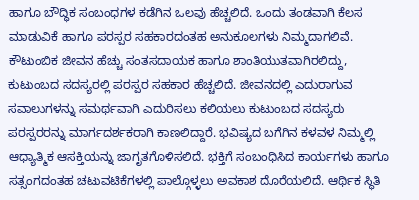ಹಾಗೂ ಬೌದ್ಧಿಕ ಸಂಬಂಧಗಳ ಕಡೆಗಿನ ಒಲವು ಹೆಚ್ಚಲಿದೆ. ಒಂದು ತಂಡವಾಗಿ ಕೆಲಸ ಮಾಡುವಿಕೆ ಹಾಗೂ ಪರಸ್ಪರ ಸಹಕಾರದಂತಹ ಅನುಕೂಲಗಳು ನಿಮ್ಮದಾಗಲಿವೆ. ಕೌಟುಂಬಿಕ ಜೀವನ ಹೆಚ್ಚು ಸಂತಸದಾಯಕ ಹಾಗೂ ಶಾಂತಿಯುತವಾಗಿರಲಿದ್ದು, ಕುಟುಂಬದ ಸದಸ್ಯರಲ್ಲಿ ಪರಸ್ಪರ ಸಹಕಾರ ಹೆಚ್ಚಲಿದೆ. ಜೀವನದಲ್ಲಿ ಎದುರಾಗುವ ಸವಾಲುಗಳನ್ನು ಸಮರ್ಥವಾಗಿ ಎದುರಿಸಲು ಕಲಿಯಲು ಕುಟುಂಬದ ಸದಸ್ಯರು ಪರಸ್ಪರರನ್ನು ಮಾರ್ಗದರ್ಶಕರಾಗಿ ಕಾಣಲಿದ್ದಾರೆ. ಭವಿಷ್ಯದ ಬಗೆಗಿನ ಕಳವಳ ನಿಮ್ಮಲ್ಲಿ ಆಧ್ಯಾತ್ಮಿಕ ಆಸಕ್ತಿಯನ್ನು ಜಾಗೃತಗೊಳಿಸಲಿದೆ. ಭಕ್ತಿಗೆ ಸಂಬಂಧಿಸಿದ ಕಾರ್ಯಗಳು ಹಾಗೂ ಸತ್ಸಂಗದಂತಹ ಚಟುವಟಿಕೆಗಳಲ್ಲಿ ಪಾಲ್ಗೊಳ್ಳಲು ಅವಕಾಶ ದೊರೆಯಲಿದೆ. ಆರ್ಥಿಕ ಸ್ಥಿತಿ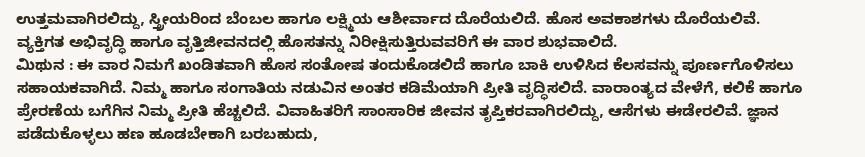ಉತ್ತಮವಾಗಿರಲಿದ್ದು, ಸ್ತ್ರೀಯರಿಂದ ಬೆಂಬಲ ಹಾಗೂ ಲಕ್ಷ್ಮಿಯ ಆಶೀರ್ವಾದ ದೊರೆಯಲಿದೆ. ಹೊಸ ಅವಕಾಶಗಳು ದೊರೆಯಲಿವೆ. ವ್ಯಕ್ತಿಗತ ಅಭಿವೃದ್ಧಿ ಹಾಗೂ ವೃತ್ತಿಜೀವನದಲ್ಲಿ ಹೊಸತನ್ನು ನಿರೀಕ್ಷಿಸುತ್ತಿರುವವರಿಗೆ ಈ ವಾರ ಶುಭವಾಲಿದೆ.
ಮಿಥುನ : ಈ ವಾರ ನಿಮಗೆ ಖಂಡಿತವಾಗಿ ಹೊಸ ಸಂತೋಷ ತಂದುಕೊಡಲಿದೆ ಹಾಗೂ ಬಾಕಿ ಉಳಿಸಿದ ಕೆಲಸವನ್ನು ಪೂರ್ಣಗೊಳಿಸಲು ಸಹಾಯಕವಾಗಿದೆ. ನಿಮ್ಮ ಹಾಗೂ ಸಂಗಾತಿಯ ನಡುವಿನ ಅಂತರ ಕಡಿಮೆಯಾಗಿ ಪ್ರೀತಿ ವೃದ್ಧಿಸಲಿದೆ. ವಾರಾಂತ್ಯದ ವೇಳೆಗೆ, ಕಲಿಕೆ ಹಾಗೂ ಪ್ರೇರಣೆಯ ಬಗೆಗಿನ ನಿಮ್ಮ ಪ್ರೀತಿ ಹೆಚ್ಚಲಿದೆ. ವಿವಾಹಿತರಿಗೆ ಸಾಂಸಾರಿಕ ಜೀವನ ತೃಪ್ತಿಕರವಾಗಿರಲಿದ್ದು, ಆಸೆಗಳು ಈಡೇರಲಿವೆ. ಜ್ಞಾನ ಪಡೆದುಕೊಳ್ಳಲು ಹಣ ಹೂಡಬೇಕಾಗಿ ಬರಬಹುದು,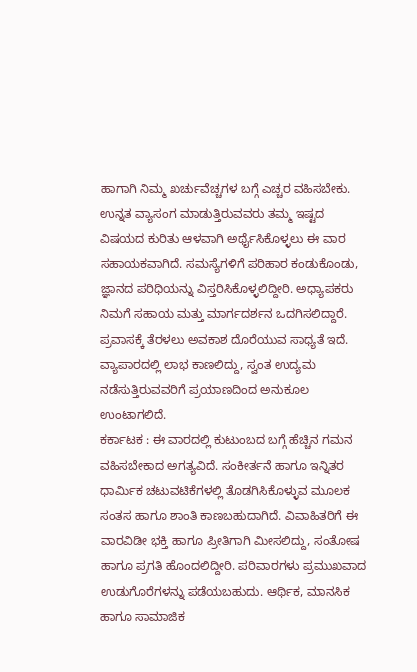ಹಾಗಾಗಿ ನಿಮ್ಮ ಖರ್ಚುವೆಚ್ಚಗಳ ಬಗ್ಗೆ ಎಚ್ಚರ ವಹಿಸಬೇಕು. ಉನ್ನತ ವ್ಯಾಸಂಗ ಮಾಡುತ್ತಿರುವವರು ತಮ್ಮ ಇಷ್ಟದ ವಿಷಯದ ಕುರಿತು ಆಳವಾಗಿ ಅರ್ಥೈಸಿಕೊಳ್ಳಲು ಈ ವಾರ ಸಹಾಯಕವಾಗಿದೆ. ಸಮಸ್ಯೆಗಳಿಗೆ ಪರಿಹಾರ ಕಂಡುಕೊಂಡು, ಜ್ಞಾನದ ಪರಿಧಿಯನ್ನು ವಿಸ್ತರಿಸಿಕೊಳ್ಳಲಿದ್ದೀರಿ. ಅಧ್ಯಾಪಕರು ನಿಮಗೆ ಸಹಾಯ ಮತ್ತು ಮಾರ್ಗದರ್ಶನ ಒದಗಿಸಲಿದ್ದಾರೆ. ಪ್ರವಾಸಕ್ಕೆ ತೆರಳಲು ಅವಕಾಶ ದೊರೆಯುವ ಸಾಧ್ಯತೆ ಇದೆ. ವ್ಯಾಪಾರದಲ್ಲಿ ಲಾಭ ಕಾಣಲಿದ್ದು, ಸ್ವಂತ ಉದ್ಯಮ ನಡೆಸುತ್ತಿರುವವರಿಗೆ ಪ್ರಯಾಣದಿಂದ ಅನುಕೂಲ ಉಂಟಾಗಲಿದೆ.
ಕರ್ಕಾಟಕ : ಈ ವಾರದಲ್ಲಿ ಕುಟುಂಬದ ಬಗ್ಗೆ ಹೆಚ್ಚಿನ ಗಮನ ವಹಿಸಬೇಕಾದ ಅಗತ್ಯವಿದೆ. ಸಂಕೀರ್ತನೆ ಹಾಗೂ ಇನ್ನಿತರ ಧಾರ್ಮಿಕ ಚಟುವಟಿಕೆಗಳಲ್ಲಿ ತೊಡಗಿಸಿಕೊಳ್ಳುವ ಮೂಲಕ ಸಂತಸ ಹಾಗೂ ಶಾಂತಿ ಕಾಣಬಹುದಾಗಿದೆ. ವಿವಾಹಿತರಿಗೆ ಈ ವಾರವಿಡೀ ಭಕ್ತಿ ಹಾಗೂ ಪ್ರೀತಿಗಾಗಿ ಮೀಸಲಿದ್ದು, ಸಂತೋಷ ಹಾಗೂ ಪ್ರಗತಿ ಹೊಂದಲಿದ್ದೀರಿ. ಪರಿವಾರಗಳು ಪ್ರಮುಖವಾದ ಉಡುಗೊರೆಗಳನ್ನು ಪಡೆಯಬಹುದು. ಆರ್ಥಿಕ, ಮಾನಸಿಕ ಹಾಗೂ ಸಾಮಾಜಿಕ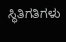ಸ್ಥಿತಿಗತಿಗಳು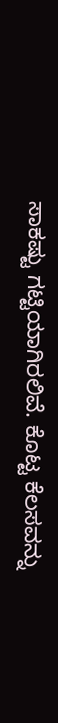ಸಾಕಷ್ಟು ಗಟ್ಟಿಯಾಗಿರಲಿವೆ. ಕೊಟ್ಟ ಕೆಲಸವನ್ನು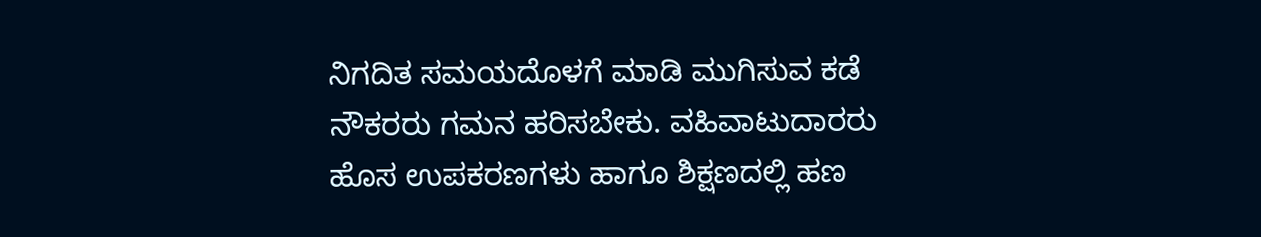ನಿಗದಿತ ಸಮಯದೊಳಗೆ ಮಾಡಿ ಮುಗಿಸುವ ಕಡೆ ನೌಕರರು ಗಮನ ಹರಿಸಬೇಕು. ವಹಿವಾಟುದಾರರು ಹೊಸ ಉಪಕರಣಗಳು ಹಾಗೂ ಶಿಕ್ಷಣದಲ್ಲಿ ಹಣ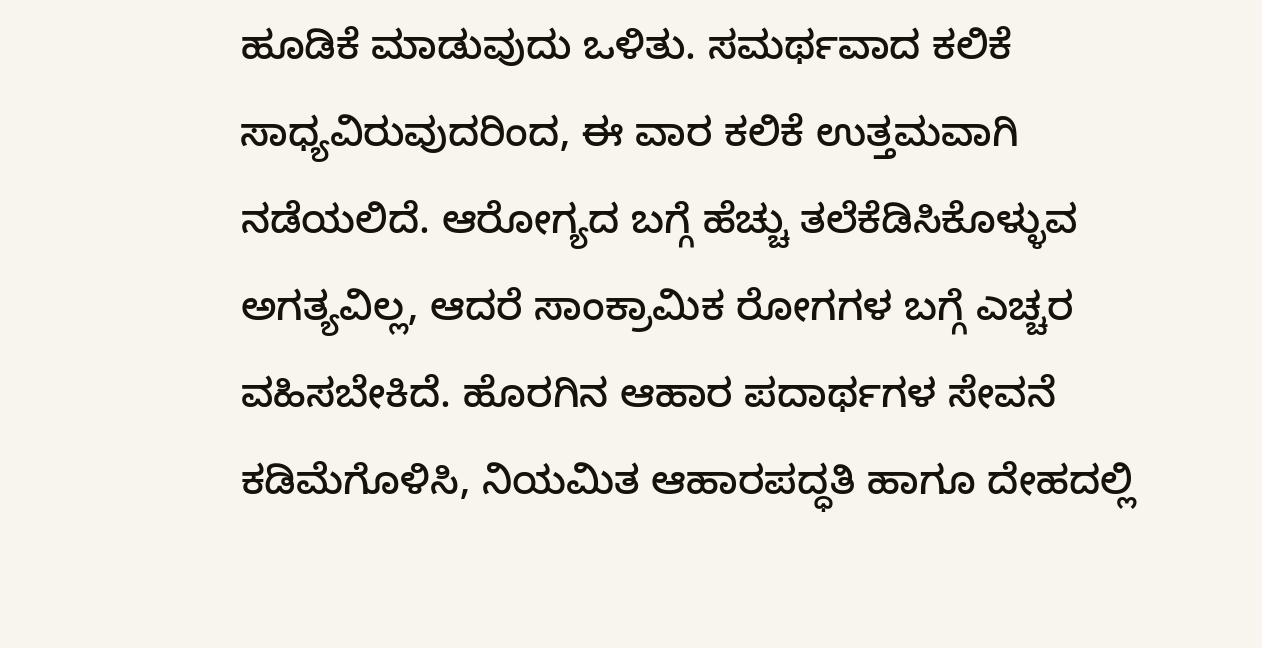ಹೂಡಿಕೆ ಮಾಡುವುದು ಒಳಿತು. ಸಮರ್ಥವಾದ ಕಲಿಕೆ ಸಾಧ್ಯವಿರುವುದರಿಂದ, ಈ ವಾರ ಕಲಿಕೆ ಉತ್ತಮವಾಗಿ ನಡೆಯಲಿದೆ. ಆರೋಗ್ಯದ ಬಗ್ಗೆ ಹೆಚ್ಚು ತಲೆಕೆಡಿಸಿಕೊಳ್ಳುವ ಅಗತ್ಯವಿಲ್ಲ, ಆದರೆ ಸಾಂಕ್ರಾಮಿಕ ರೋಗಗಳ ಬಗ್ಗೆ ಎಚ್ಚರ ವಹಿಸಬೇಕಿದೆ. ಹೊರಗಿನ ಆಹಾರ ಪದಾರ್ಥಗಳ ಸೇವನೆ ಕಡಿಮೆಗೊಳಿಸಿ, ನಿಯಮಿತ ಆಹಾರಪದ್ಧತಿ ಹಾಗೂ ದೇಹದಲ್ಲಿ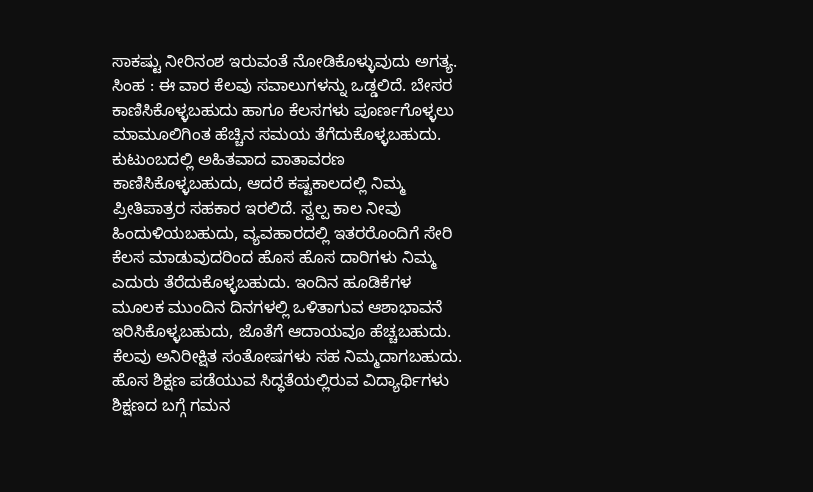ಸಾಕಷ್ಟು ನೀರಿನಂಶ ಇರುವಂತೆ ನೋಡಿಕೊಳ್ಳುವುದು ಅಗತ್ಯ.
ಸಿಂಹ : ಈ ವಾರ ಕೆಲವು ಸವಾಲುಗಳನ್ನು ಒಡ್ಡಲಿದೆ. ಬೇಸರ ಕಾಣಿಸಿಕೊಳ್ಳಬಹುದು ಹಾಗೂ ಕೆಲಸಗಳು ಪೂರ್ಣಗೊಳ್ಳಲು ಮಾಮೂಲಿಗಿಂತ ಹೆಚ್ಚಿನ ಸಮಯ ತೆಗೆದುಕೊಳ್ಳಬಹುದು. ಕುಟುಂಬದಲ್ಲಿ ಅಹಿತವಾದ ವಾತಾವರಣ ಕಾಣಿಸಿಕೊಳ್ಳಬಹುದು, ಆದರೆ ಕಷ್ಟಕಾಲದಲ್ಲಿ ನಿಮ್ಮ ಪ್ರೀತಿಪಾತ್ರರ ಸಹಕಾರ ಇರಲಿದೆ. ಸ್ವಲ್ಪ ಕಾಲ ನೀವು ಹಿಂದುಳಿಯಬಹುದು, ವ್ಯವಹಾರದಲ್ಲಿ ಇತರರೊಂದಿಗೆ ಸೇರಿ ಕೆಲಸ ಮಾಡುವುದರಿಂದ ಹೊಸ ಹೊಸ ದಾರಿಗಳು ನಿಮ್ಮ ಎದುರು ತೆರೆದುಕೊಳ್ಳಬಹುದು. ಇಂದಿನ ಹೂಡಿಕೆಗಳ ಮೂಲಕ ಮುಂದಿನ ದಿನಗಳಲ್ಲಿ ಒಳಿತಾಗುವ ಆಶಾಭಾವನೆ ಇರಿಸಿಕೊಳ್ಳಬಹುದು, ಜೊತೆಗೆ ಆದಾಯವೂ ಹೆಚ್ಚಬಹುದು. ಕೆಲವು ಅನಿರೀಕ್ಷಿತ ಸಂತೋಷಗಳು ಸಹ ನಿಮ್ಮದಾಗಬಹುದು. ಹೊಸ ಶಿಕ್ಷಣ ಪಡೆಯುವ ಸಿದ್ಧತೆಯಲ್ಲಿರುವ ವಿದ್ಯಾರ್ಥಿಗಳು ಶಿಕ್ಷಣದ ಬಗ್ಗೆ ಗಮನ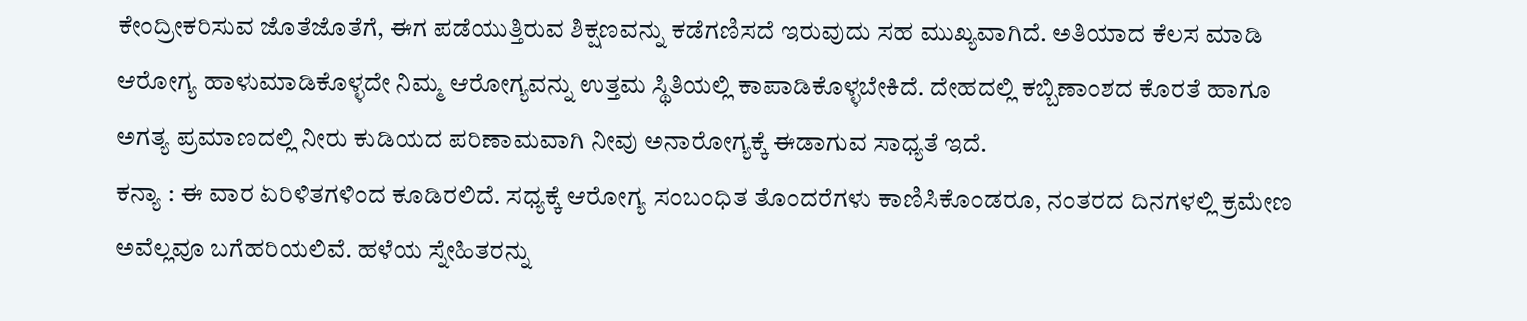ಕೇಂದ್ರೀಕರಿಸುವ ಜೊತೆಜೊತೆಗೆ, ಈಗ ಪಡೆಯುತ್ತಿರುವ ಶಿಕ್ಷಣವನ್ನು ಕಡೆಗಣಿಸದೆ ಇರುವುದು ಸಹ ಮುಖ್ಯವಾಗಿದೆ. ಅತಿಯಾದ ಕೆಲಸ ಮಾಡಿ ಆರೋಗ್ಯ ಹಾಳುಮಾಡಿಕೊಳ್ಳದೇ ನಿಮ್ಮ ಆರೋಗ್ಯವನ್ನು ಉತ್ತಮ ಸ್ಥಿತಿಯಲ್ಲಿ ಕಾಪಾಡಿಕೊಳ್ಳಬೇಕಿದೆ. ದೇಹದಲ್ಲಿ ಕಬ್ಬಿಣಾಂಶದ ಕೊರತೆ ಹಾಗೂ ಅಗತ್ಯ ಪ್ರಮಾಣದಲ್ಲಿ ನೀರು ಕುಡಿಯದ ಪರಿಣಾಮವಾಗಿ ನೀವು ಅನಾರೋಗ್ಯಕ್ಕೆ ಈಡಾಗುವ ಸಾಧ್ಯತೆ ಇದೆ.
ಕನ್ಯಾ : ಈ ವಾರ ಏರಿಳಿತಗಳಿಂದ ಕೂಡಿರಲಿದೆ. ಸಧ್ಯಕ್ಕೆ ಆರೋಗ್ಯ ಸಂಬಂಧಿತ ತೊಂದರೆಗಳು ಕಾಣಿಸಿಕೊಂಡರೂ, ನಂತರದ ದಿನಗಳಲ್ಲಿ ಕ್ರಮೇಣ ಅವೆಲ್ಲವೂ ಬಗೆಹರಿಯಲಿವೆ. ಹಳೆಯ ಸ್ನೇಹಿತರನ್ನು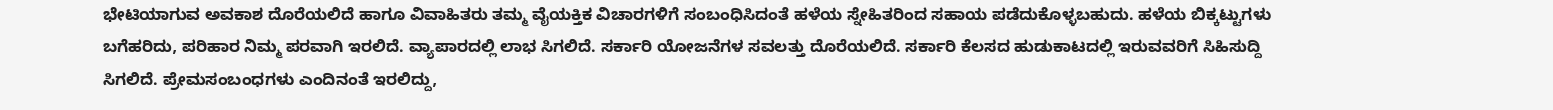ಭೇಟಿಯಾಗುವ ಅವಕಾಶ ದೊರೆಯಲಿದೆ ಹಾಗೂ ವಿವಾಹಿತರು ತಮ್ಮ ವೈಯಕ್ತಿಕ ವಿಚಾರಗಳಿಗೆ ಸಂಬಂಧಿಸಿದಂತೆ ಹಳೆಯ ಸ್ನೇಹಿತರಿಂದ ಸಹಾಯ ಪಡೆದುಕೊಳ್ಳಬಹುದು. ಹಳೆಯ ಬಿಕ್ಕಟ್ಟುಗಳು ಬಗೆಹರಿದು, ಪರಿಹಾರ ನಿಮ್ಮ ಪರವಾಗಿ ಇರಲಿದೆ. ವ್ಯಾಪಾರದಲ್ಲಿ ಲಾಭ ಸಿಗಲಿದೆ. ಸರ್ಕಾರಿ ಯೋಜನೆಗಳ ಸವಲತ್ತು ದೊರೆಯಲಿದೆ. ಸರ್ಕಾರಿ ಕೆಲಸದ ಹುಡುಕಾಟದಲ್ಲಿ ಇರುವವರಿಗೆ ಸಿಹಿಸುದ್ದಿ ಸಿಗಲಿದೆ. ಪ್ರೇಮಸಂಬಂಧಗಳು ಎಂದಿನಂತೆ ಇರಲಿದ್ದು,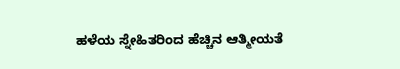ಹಳೆಯ ಸ್ನೇಹಿತರಿಂದ ಹೆಚ್ಚಿನ ಆತ್ಮೀಯತೆ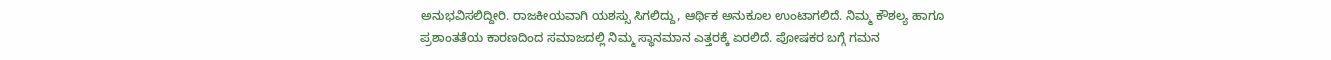ಅನುಭವಿಸಲಿದ್ದೀರಿ. ರಾಜಕೀಯವಾಗಿ ಯಶಸ್ಸು ಸಿಗಲಿದ್ದು, ಆರ್ಥಿಕ ಅನುಕೂಲ ಉಂಟಾಗಲಿದೆ. ನಿಮ್ಮ ಕೌಶಲ್ಯ ಹಾಗೂ ಪ್ರಶಾಂತತೆಯ ಕಾರಣದಿಂದ ಸಮಾಜದಲ್ಲಿ ನಿಮ್ಮ ಸ್ಥಾನಮಾನ ಎತ್ತರಕ್ಕೆ ಏರಲಿದೆ. ಪೋಷಕರ ಬಗ್ಗೆ ಗಮನ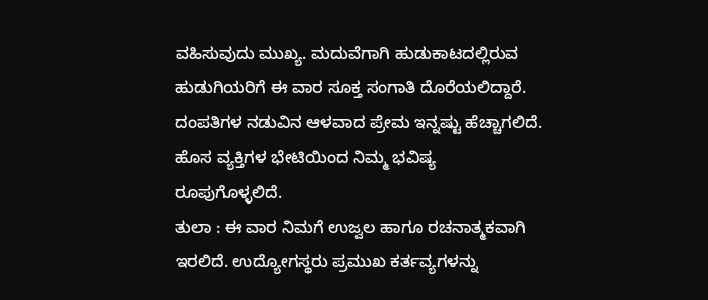ವಹಿಸುವುದು ಮುಖ್ಯ. ಮದುವೆಗಾಗಿ ಹುಡುಕಾಟದಲ್ಲಿರುವ ಹುಡುಗಿಯರಿಗೆ ಈ ವಾರ ಸೂಕ್ತ ಸಂಗಾತಿ ದೊರೆಯಲಿದ್ದಾರೆ. ದಂಪತಿಗಳ ನಡುವಿನ ಆಳವಾದ ಪ್ರೇಮ ಇನ್ನಷ್ಟು ಹೆಚ್ಚಾಗಲಿದೆ. ಹೊಸ ವ್ಯಕ್ತಿಗಳ ಭೇಟಿಯಿಂದ ನಿಮ್ಮ ಭವಿಷ್ಯ ರೂಪುಗೊಳ್ಳಲಿದೆ.
ತುಲಾ : ಈ ವಾರ ನಿಮಗೆ ಉಜ್ವಲ ಹಾಗೂ ರಚನಾತ್ಮಕವಾಗಿ ಇರಲಿದೆ. ಉದ್ಯೋಗಸ್ಥರು ಪ್ರಮುಖ ಕರ್ತವ್ಯಗಳನ್ನು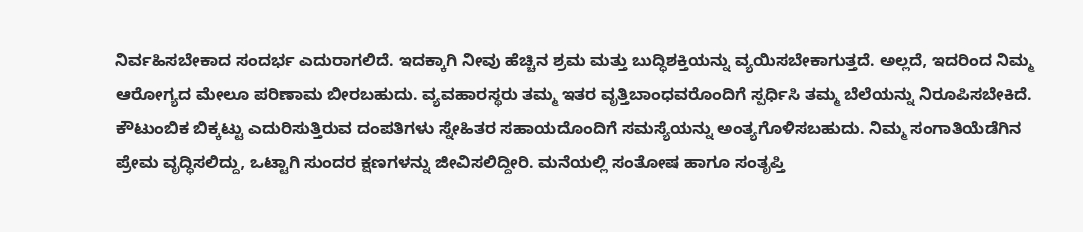ನಿರ್ವಹಿಸಬೇಕಾದ ಸಂದರ್ಭ ಎದುರಾಗಲಿದೆ. ಇದಕ್ಕಾಗಿ ನೀವು ಹೆಚ್ಚಿನ ಶ್ರಮ ಮತ್ತು ಬುದ್ಧಿಶಕ್ತಿಯನ್ನು ವ್ಯಯಿಸಬೇಕಾಗುತ್ತದೆ. ಅಲ್ಲದೆ, ಇದರಿಂದ ನಿಮ್ಮ ಆರೋಗ್ಯದ ಮೇಲೂ ಪರಿಣಾಮ ಬೀರಬಹುದು. ವ್ಯವಹಾರಸ್ಥರು ತಮ್ಮ ಇತರ ವೃತ್ತಿಬಾಂಧವರೊಂದಿಗೆ ಸ್ಪರ್ಧಿಸಿ ತಮ್ಮ ಬೆಲೆಯನ್ನು ನಿರೂಪಿಸಬೇಕಿದೆ. ಕೌಟುಂಬಿಕ ಬಿಕ್ಕಟ್ಟು ಎದುರಿಸುತ್ತಿರುವ ದಂಪತಿಗಳು ಸ್ನೇಹಿತರ ಸಹಾಯದೊಂದಿಗೆ ಸಮಸ್ಯೆಯನ್ನು ಅಂತ್ಯಗೊಳಿಸಬಹುದು. ನಿಮ್ಮ ಸಂಗಾತಿಯೆಡೆಗಿನ ಪ್ರೇಮ ವೃದ್ಧಿಸಲಿದ್ದು, ಒಟ್ಟಾಗಿ ಸುಂದರ ಕ್ಷಣಗಳನ್ನು ಜೀವಿಸಲಿದ್ದೀರಿ. ಮನೆಯಲ್ಲಿ ಸಂತೋಷ ಹಾಗೂ ಸಂತೃಪ್ತಿ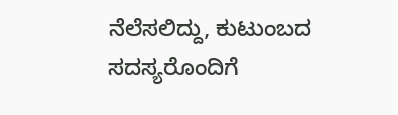ನೆಲೆಸಲಿದ್ದು, ಕುಟುಂಬದ ಸದಸ್ಯರೊಂದಿಗೆ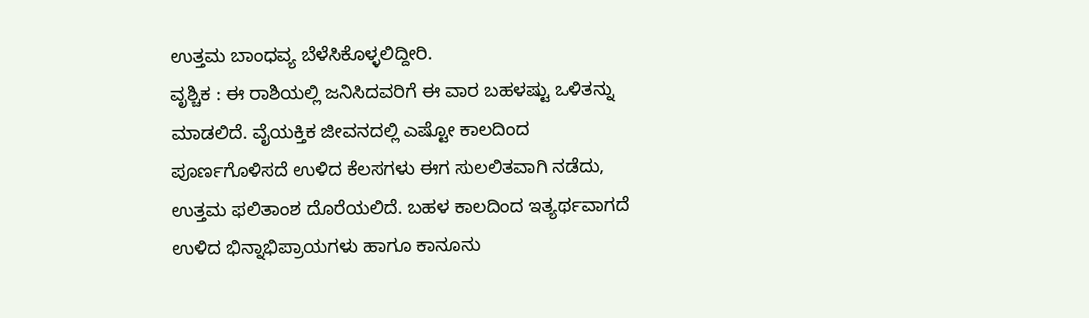ಉತ್ತಮ ಬಾಂಧವ್ಯ ಬೆಳೆಸಿಕೊಳ್ಳಲಿದ್ದೀರಿ.
ವೃಶ್ಚಿಕ : ಈ ರಾಶಿಯಲ್ಲಿ ಜನಿಸಿದವರಿಗೆ ಈ ವಾರ ಬಹಳಷ್ಟು ಒಳಿತನ್ನು ಮಾಡಲಿದೆ. ವೈಯಕ್ತಿಕ ಜೀವನದಲ್ಲಿ ಎಷ್ಟೋ ಕಾಲದಿಂದ ಪೂರ್ಣಗೊಳಿಸದೆ ಉಳಿದ ಕೆಲಸಗಳು ಈಗ ಸುಲಲಿತವಾಗಿ ನಡೆದು, ಉತ್ತಮ ಫಲಿತಾಂಶ ದೊರೆಯಲಿದೆ. ಬಹಳ ಕಾಲದಿಂದ ಇತ್ಯರ್ಥವಾಗದೆ ಉಳಿದ ಭಿನ್ನಾಭಿಪ್ರಾಯಗಳು ಹಾಗೂ ಕಾನೂನು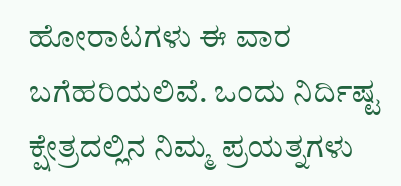ಹೋರಾಟಗಳು ಈ ವಾರ ಬಗೆಹರಿಯಲಿವೆ. ಒಂದು ನಿರ್ದಿಷ್ಟ ಕ್ಷೇತ್ರದಲ್ಲಿನ ನಿಮ್ಮ ಪ್ರಯತ್ನಗಳು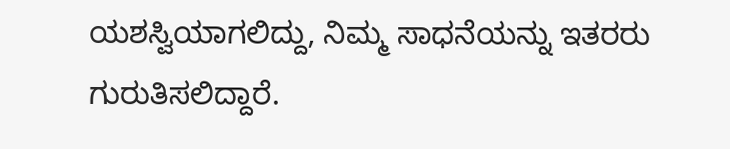ಯಶಸ್ವಿಯಾಗಲಿದ್ದು, ನಿಮ್ಮ ಸಾಧನೆಯನ್ನು ಇತರರು ಗುರುತಿಸಲಿದ್ದಾರೆ.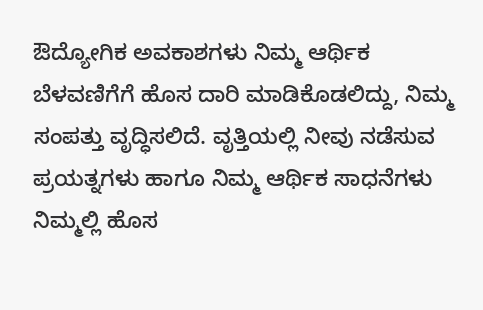ಔದ್ಯೋಗಿಕ ಅವಕಾಶಗಳು ನಿಮ್ಮ ಆರ್ಥಿಕ ಬೆಳವಣಿಗೆಗೆ ಹೊಸ ದಾರಿ ಮಾಡಿಕೊಡಲಿದ್ದು, ನಿಮ್ಮ ಸಂಪತ್ತು ವೃದ್ಧಿಸಲಿದೆ. ವೃತ್ತಿಯಲ್ಲಿ ನೀವು ನಡೆಸುವ ಪ್ರಯತ್ನಗಳು ಹಾಗೂ ನಿಮ್ಮ ಆರ್ಥಿಕ ಸಾಧನೆಗಳು ನಿಮ್ಮಲ್ಲಿ ಹೊಸ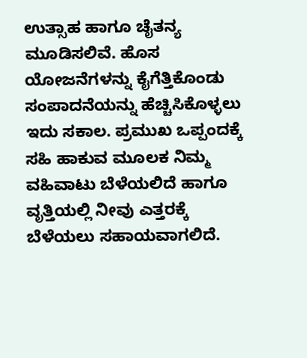ಉತ್ಸಾಹ ಹಾಗೂ ಚೈತನ್ಯ ಮೂಡಿಸಲಿವೆ. ಹೊಸ ಯೋಜನೆಗಳನ್ನು ಕೈಗೆತ್ತಿಕೊಂಡು ಸಂಪಾದನೆಯನ್ನು ಹೆಚ್ಚಿಸಿಕೊಳ್ಳಲು ಇದು ಸಕಾಲ. ಪ್ರಮುಖ ಒಪ್ಪಂದಕ್ಕೆ ಸಹಿ ಹಾಕುವ ಮೂಲಕ ನಿಮ್ಮ ವಹಿವಾಟು ಬೆಳೆಯಲಿದೆ ಹಾಗೂ ವೃತ್ತಿಯಲ್ಲಿ ನೀವು ಎತ್ತರಕ್ಕೆ ಬೆಳೆಯಲು ಸಹಾಯವಾಗಲಿದೆ.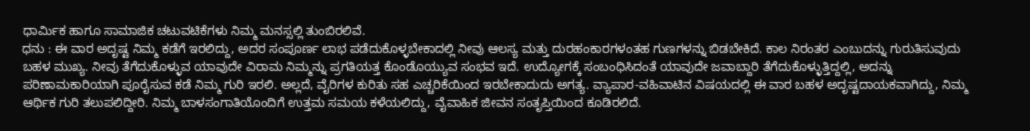ಧಾರ್ಮಿಕ ಹಾಗೂ ಸಾಮಾಜಿಕ ಚಟುವಟಿಕೆಗಳು ನಿಮ್ಮ ಮನಸ್ಸಲ್ಲಿ ತುಂಬಿರಲಿವೆ.
ಧನು : ಈ ವಾರ ಅದೃಷ್ಟ ನಿಮ್ಮ ಕಡೆಗೆ ಇರಲಿದ್ದು, ಅದರ ಸಂಪೂರ್ಣ ಲಾಭ ಪಡೆದುಕೊಳ್ಳಬೇಕಾದಲ್ಲಿ ನೀವು ಆಲಸ್ಯ ಮತ್ತು ದುರಹಂಕಾರಗಳಂತಹ ಗುಣಗಳನ್ನು ಬಿಡಬೇಕಿದೆ. ಕಾಲ ನಿರಂತರ ಎಂಬುದನ್ನು ಗುರುತಿಸುವುದು ಬಹಳ ಮುಖ್ಯ. ನೀವು ತೆಗೆದುಕೊಳ್ಳುವ ಯಾವುದೇ ವಿರಾಮ ನಿಮ್ಮನ್ನು ಪ್ರಗತಿಯತ್ತ ಕೊಂಡೊಯ್ಯುವ ಸಂಭವ ಇದೆ. ಉದ್ಯೋಗಕ್ಕೆ ಸಂಬಂಧಿಸಿದಂತೆ ಯಾವುದೇ ಜವಾಬ್ದಾರಿ ತೆಗೆದುಕೊಳ್ಳುತ್ತಿದ್ದಲ್ಲಿ, ಅದನ್ನು ಪರಿಣಾಮಕಾರಿಯಾಗಿ ಪೂರೈಸುವ ಕಡೆ ನಿಮ್ಮ ಗುರಿ ಇರಲಿ. ಅಲ್ಲದೆ, ವೈರಿಗಳ ಕುರಿತು ಸಹ ಎಚ್ಚರಿಕೆಯಿಂದ ಇರಬೇಕಾದುದು ಅಗತ್ಯ. ವ್ಯಾಪಾರ-ವಹಿವಾಟಿನ ವಿಷಯದಲ್ಲಿ ಈ ವಾರ ಬಹಳ ಅದೃಷ್ಟದಾಯಕವಾಗಿದ್ದು, ನಿಮ್ಮ ಆರ್ಥಿಕ ಗುರಿ ತಲುಪಲಿದ್ದೀರಿ. ನಿಮ್ಮ ಬಾಳಸಂಗಾತಿಯೊಂದಿಗೆ ಉತ್ತಮ ಸಮಯ ಕಳೆಯಲಿದ್ದು, ವೈವಾಹಿಕ ಜೀವನ ಸಂತೃಪ್ತಿಯಿಂದ ಕೂಡಿರಲಿದೆ.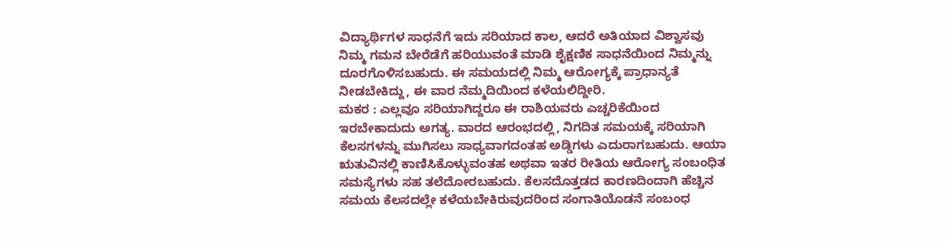ವಿದ್ಯಾರ್ಥಿಗಳ ಸಾಧನೆಗೆ ಇದು ಸರಿಯಾದ ಕಾಲ, ಆದರೆ ಅತಿಯಾದ ವಿಶ್ವಾಸವು ನಿಮ್ಮ ಗಮನ ಬೇರೆಡೆಗೆ ಹರಿಯುವಂತೆ ಮಾಡಿ ಶೈಕ್ಷಣಿಕ ಸಾಧನೆಯಿಂದ ನಿಮ್ಮನ್ನು ದೂರಗೊಳಿಸಬಹುದು. ಈ ಸಮಯದಲ್ಲಿ ನಿಮ್ಮ ಆರೋಗ್ಯಕ್ಕೆ ಪ್ರಾಧಾನ್ಯತೆ ನೀಡಬೇಕಿದ್ದು, ಈ ವಾರ ನೆಮ್ಮದಿಯಿಂದ ಕಳೆಯಲಿದ್ದೀರಿ.
ಮಕರ : ಎಲ್ಲವೂ ಸರಿಯಾಗಿದ್ದರೂ ಈ ರಾಶಿಯವರು ಎಚ್ಚರಿಕೆಯಿಂದ ಇರಬೇಕಾದುದು ಅಗತ್ಯ. ವಾರದ ಆರಂಭದಲ್ಲಿ, ನಿಗದಿತ ಸಮಯಕ್ಕೆ ಸರಿಯಾಗಿ ಕೆಲಸಗಳನ್ನು ಮುಗಿಸಲು ಸಾಧ್ಯವಾಗದಂತಹ ಅಡ್ಡಿಗಳು ಎದುರಾಗಬಹುದು. ಆಯಾ ಋತುವಿನಲ್ಲಿ ಕಾಣಿಸಿಕೊಳ್ಳುವಂತಹ ಅಥವಾ ಇತರ ರೀತಿಯ ಆರೋಗ್ಯ ಸಂಬಂಧಿತ ಸಮಸ್ಯೆಗಳು ಸಹ ತಲೆದೋರಬಹುದು. ಕೆಲಸದೊತ್ತಡದ ಕಾರಣದಿಂದಾಗಿ ಹೆಚ್ಚಿನ ಸಮಯ ಕೆಲಸದಲ್ಲೇ ಕಳೆಯಬೇಕಿರುವುದರಿಂದ ಸಂಗಾತಿಯೊಡನೆ ಸಂಬಂಧ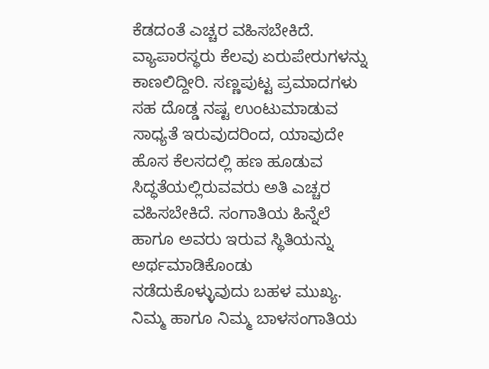ಕೆಡದಂತೆ ಎಚ್ಚರ ವಹಿಸಬೇಕಿದೆ. ವ್ಯಾಪಾರಸ್ಥರು ಕೆಲವು ಏರುಪೇರುಗಳನ್ನು ಕಾಣಲಿದ್ದೀರಿ. ಸಣ್ಣಪುಟ್ಟ ಪ್ರಮಾದಗಳು ಸಹ ದೊಡ್ಡ ನಷ್ಟ ಉಂಟುಮಾಡುವ ಸಾಧ್ಯತೆ ಇರುವುದರಿಂದ, ಯಾವುದೇ ಹೊಸ ಕೆಲಸದಲ್ಲಿ ಹಣ ಹೂಡುವ ಸಿದ್ಧತೆಯಲ್ಲಿರುವವರು ಅತಿ ಎಚ್ಚರ ವಹಿಸಬೇಕಿದೆ. ಸಂಗಾತಿಯ ಹಿನ್ನೆಲೆ ಹಾಗೂ ಅವರು ಇರುವ ಸ್ಥಿತಿಯನ್ನು ಅರ್ಥಮಾಡಿಕೊಂಡು ನಡೆದುಕೊಳ್ಳುವುದು ಬಹಳ ಮುಖ್ಯ. ನಿಮ್ಮ ಹಾಗೂ ನಿಮ್ಮ ಬಾಳಸಂಗಾತಿಯ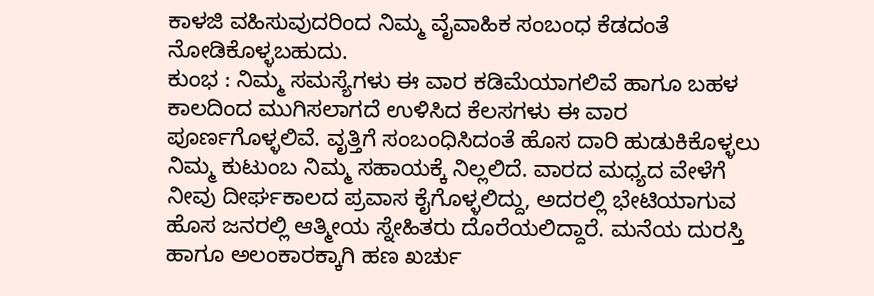ಕಾಳಜಿ ವಹಿಸುವುದರಿಂದ ನಿಮ್ಮ ವೈವಾಹಿಕ ಸಂಬಂಧ ಕೆಡದಂತೆ ನೋಡಿಕೊಳ್ಳಬಹುದು.
ಕುಂಭ : ನಿಮ್ಮ ಸಮಸ್ಯೆಗಳು ಈ ವಾರ ಕಡಿಮೆಯಾಗಲಿವೆ ಹಾಗೂ ಬಹಳ ಕಾಲದಿಂದ ಮುಗಿಸಲಾಗದೆ ಉಳಿಸಿದ ಕೆಲಸಗಳು ಈ ವಾರ ಪೂರ್ಣಗೊಳ್ಳಲಿವೆ. ವೃತ್ತಿಗೆ ಸಂಬಂಧಿಸಿದಂತೆ ಹೊಸ ದಾರಿ ಹುಡುಕಿಕೊಳ್ಳಲು ನಿಮ್ಮ ಕುಟುಂಬ ನಿಮ್ಮ ಸಹಾಯಕ್ಕೆ ನಿಲ್ಲಲಿದೆ. ವಾರದ ಮಧ್ಯದ ವೇಳೆಗೆ ನೀವು ದೀರ್ಘಕಾಲದ ಪ್ರವಾಸ ಕೈಗೊಳ್ಳಲಿದ್ದು, ಅದರಲ್ಲಿ ಭೇಟಿಯಾಗುವ ಹೊಸ ಜನರಲ್ಲಿ ಆತ್ಮೀಯ ಸ್ನೇಹಿತರು ದೊರೆಯಲಿದ್ದಾರೆ. ಮನೆಯ ದುರಸ್ತಿ ಹಾಗೂ ಅಲಂಕಾರಕ್ಕಾಗಿ ಹಣ ಖರ್ಚು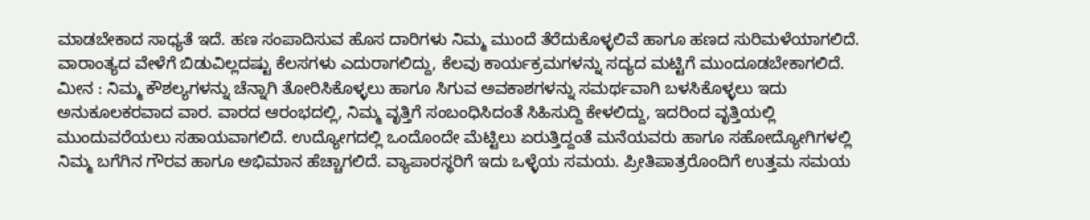ಮಾಡಬೇಕಾದ ಸಾಧ್ಯತೆ ಇದೆ. ಹಣ ಸಂಪಾದಿಸುವ ಹೊಸ ದಾರಿಗಳು ನಿಮ್ಮ ಮುಂದೆ ತೆರೆದುಕೊಳ್ಳಲಿವೆ ಹಾಗೂ ಹಣದ ಸುರಿಮಳೆಯಾಗಲಿದೆ. ವಾರಾಂತ್ಯದ ವೇಳೆಗೆ ಬಿಡುವಿಲ್ಲದಷ್ಟು ಕೆಲಸಗಳು ಎದುರಾಗಲಿದ್ದು, ಕೆಲವು ಕಾರ್ಯಕ್ರಮಗಳನ್ನು ಸದ್ಯದ ಮಟ್ಟಿಗೆ ಮುಂದೂಡಬೇಕಾಗಲಿದೆ.
ಮೀನ : ನಿಮ್ಮ ಕೌಶಲ್ಯಗಳನ್ನು ಚೆನ್ನಾಗಿ ತೋರಿಸಿಕೊಳ್ಳಲು ಹಾಗೂ ಸಿಗುವ ಅವಕಾಶಗಳನ್ನು ಸಮರ್ಥವಾಗಿ ಬಳಸಿಕೊಳ್ಳಲು ಇದು ಅನುಕೂಲಕರವಾದ ವಾರ. ವಾರದ ಆರಂಭದಲ್ಲಿ, ನಿಮ್ಮ ವೃತ್ತಿಗೆ ಸಂಬಂಧಿಸಿದಂತೆ ಸಿಹಿಸುದ್ದಿ ಕೇಳಲಿದ್ದು, ಇದರಿಂದ ವೃತ್ತಿಯಲ್ಲಿ ಮುಂದುವರೆಯಲು ಸಹಾಯವಾಗಲಿದೆ. ಉದ್ಯೋಗದಲ್ಲಿ ಒಂದೊಂದೇ ಮೆಟ್ಟಿಲು ಏರುತ್ತಿದ್ದಂತೆ ಮನೆಯವರು ಹಾಗೂ ಸಹೋದ್ಯೋಗಿಗಳಲ್ಲಿ ನಿಮ್ಮ ಬಗೆಗಿನ ಗೌರವ ಹಾಗೂ ಅಭಿಮಾನ ಹೆಚ್ಚಾಗಲಿದೆ. ವ್ಯಾಪಾರಸ್ಥರಿಗೆ ಇದು ಒಳ್ಳೆಯ ಸಮಯ. ಪ್ರೀತಿಪಾತ್ರರೊಂದಿಗೆ ಉತ್ತಮ ಸಮಯ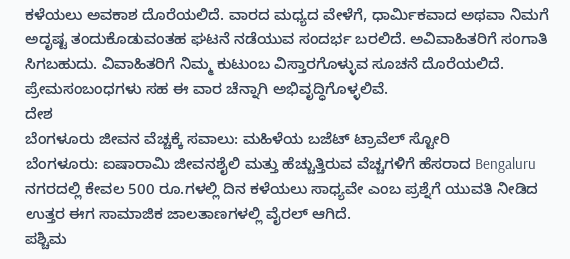ಕಳೆಯಲು ಅವಕಾಶ ದೊರೆಯಲಿದೆ. ವಾರದ ಮಧ್ಯದ ವೇಳೆಗೆ, ಧಾರ್ಮಿಕವಾದ ಅಥವಾ ನಿಮಗೆ ಅದೃಷ್ಟ ತಂದುಕೊಡುವಂತಹ ಘಟನೆ ನಡೆಯುವ ಸಂದರ್ಭ ಬರಲಿದೆ. ಅವಿವಾಹಿತರಿಗೆ ಸಂಗಾತಿ ಸಿಗಬಹುದು. ವಿವಾಹಿತರಿಗೆ ನಿಮ್ಮ ಕುಟುಂಬ ವಿಸ್ತಾರಗೊಳ್ಳುವ ಸೂಚನೆ ದೊರೆಯಲಿದೆ. ಪ್ರೇಮಸಂಬಂಧಗಳು ಸಹ ಈ ವಾರ ಚೆನ್ನಾಗಿ ಅಭಿವೃದ್ಧಿಗೊಳ್ಳಲಿವೆ.
ದೇಶ
ಬೆಂಗಳೂರು ಜೀವನ ವೆಚ್ಚಕ್ಕೆ ಸವಾಲು: ಮಹಿಳೆಯ ಬಜೆಟ್ ಟ್ರಾವೆಲ್ ಸ್ಟೋರಿ
ಬೆಂಗಳೂರು: ಐಷಾರಾಮಿ ಜೀವನಶೈಲಿ ಮತ್ತು ಹೆಚ್ಚುತ್ತಿರುವ ವೆಚ್ಚಗಳಿಗೆ ಹೆಸರಾದ Bengaluru ನಗರದಲ್ಲಿ ಕೇವಲ 500 ರೂ.ಗಳಲ್ಲಿ ದಿನ ಕಳೆಯಲು ಸಾಧ್ಯವೇ ಎಂಬ ಪ್ರಶ್ನೆಗೆ ಯುವತಿ ನೀಡಿದ ಉತ್ತರ ಈಗ ಸಾಮಾಜಿಕ ಜಾಲತಾಣಗಳಲ್ಲಿ ವೈರಲ್ ಆಗಿದೆ.
ಪಶ್ಚಿಮ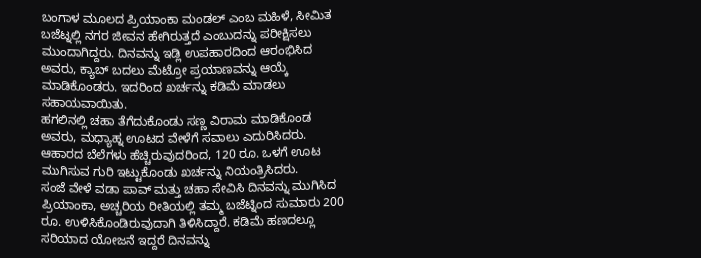ಬಂಗಾಳ ಮೂಲದ ಪ್ರಿಯಾಂಕಾ ಮಂಡಲ್ ಎಂಬ ಮಹಿಳೆ, ಸೀಮಿತ ಬಜೆಟ್ನಲ್ಲಿ ನಗರ ಜೀವನ ಹೇಗಿರುತ್ತದೆ ಎಂಬುದನ್ನು ಪರೀಕ್ಷಿಸಲು ಮುಂದಾಗಿದ್ದರು. ದಿನವನ್ನು ಇಡ್ಲಿ ಉಪಹಾರದಿಂದ ಆರಂಭಿಸಿದ ಅವರು, ಕ್ಯಾಬ್ ಬದಲು ಮೆಟ್ರೋ ಪ್ರಯಾಣವನ್ನು ಆಯ್ಕೆ ಮಾಡಿಕೊಂಡರು. ಇದರಿಂದ ಖರ್ಚನ್ನು ಕಡಿಮೆ ಮಾಡಲು ಸಹಾಯವಾಯಿತು.
ಹಗಲಿನಲ್ಲಿ ಚಹಾ ತೆಗೆದುಕೊಂಡು ಸಣ್ಣ ವಿರಾಮ ಮಾಡಿಕೊಂಡ ಅವರು, ಮಧ್ಯಾಹ್ನ ಊಟದ ವೇಳೆಗೆ ಸವಾಲು ಎದುರಿಸಿದರು. ಆಹಾರದ ಬೆಲೆಗಳು ಹೆಚ್ಚಿರುವುದರಿಂದ, 120 ರೂ. ಒಳಗೆ ಊಟ ಮುಗಿಸುವ ಗುರಿ ಇಟ್ಟುಕೊಂಡು ಖರ್ಚನ್ನು ನಿಯಂತ್ರಿಸಿದರು.
ಸಂಜೆ ವೇಳೆ ವಡಾ ಪಾವ್ ಮತ್ತು ಚಹಾ ಸೇವಿಸಿ ದಿನವನ್ನು ಮುಗಿಸಿದ ಪ್ರಿಯಾಂಕಾ, ಅಚ್ಚರಿಯ ರೀತಿಯಲ್ಲಿ ತಮ್ಮ ಬಜೆಟ್ನಿಂದ ಸುಮಾರು 200 ರೂ. ಉಳಿಸಿಕೊಂಡಿರುವುದಾಗಿ ತಿಳಿಸಿದ್ದಾರೆ. ಕಡಿಮೆ ಹಣದಲ್ಲೂ ಸರಿಯಾದ ಯೋಜನೆ ಇದ್ದರೆ ದಿನವನ್ನು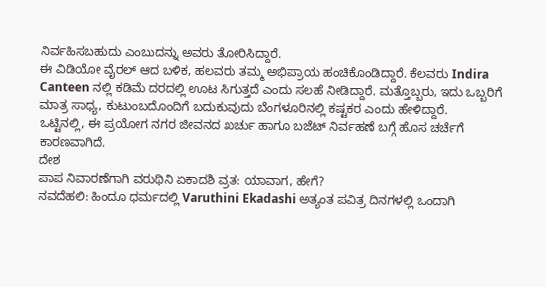ನಿರ್ವಹಿಸಬಹುದು ಎಂಬುದನ್ನು ಅವರು ತೋರಿಸಿದ್ದಾರೆ.
ಈ ವಿಡಿಯೋ ವೈರಲ್ ಆದ ಬಳಿಕ, ಹಲವರು ತಮ್ಮ ಅಭಿಪ್ರಾಯ ಹಂಚಿಕೊಂಡಿದ್ದಾರೆ. ಕೆಲವರು Indira Canteen ನಲ್ಲಿ ಕಡಿಮೆ ದರದಲ್ಲಿ ಊಟ ಸಿಗುತ್ತದೆ ಎಂದು ಸಲಹೆ ನೀಡಿದ್ದಾರೆ. ಮತ್ತೊಬ್ಬರು, ಇದು ಒಬ್ಬರಿಗೆ ಮಾತ್ರ ಸಾಧ್ಯ, ಕುಟುಂಬದೊಂದಿಗೆ ಬದುಕುವುದು ಬೆಂಗಳೂರಿನಲ್ಲಿ ಕಷ್ಟಕರ ಎಂದು ಹೇಳಿದ್ದಾರೆ.
ಒಟ್ಟಿನಲ್ಲಿ, ಈ ಪ್ರಯೋಗ ನಗರ ಜೀವನದ ಖರ್ಚು ಹಾಗೂ ಬಜೆಟ್ ನಿರ್ವಹಣೆ ಬಗ್ಗೆ ಹೊಸ ಚರ್ಚೆಗೆ ಕಾರಣವಾಗಿದೆ.
ದೇಶ
ಪಾಪ ನಿವಾರಣೆಗಾಗಿ ವರುಥಿನಿ ಏಕಾದಶಿ ವ್ರತ: ಯಾವಾಗ, ಹೇಗೆ?
ನವದೆಹಲಿ: ಹಿಂದೂ ಧರ್ಮದಲ್ಲಿ Varuthini Ekadashi ಅತ್ಯಂತ ಪವಿತ್ರ ದಿನಗಳಲ್ಲಿ ಒಂದಾಗಿ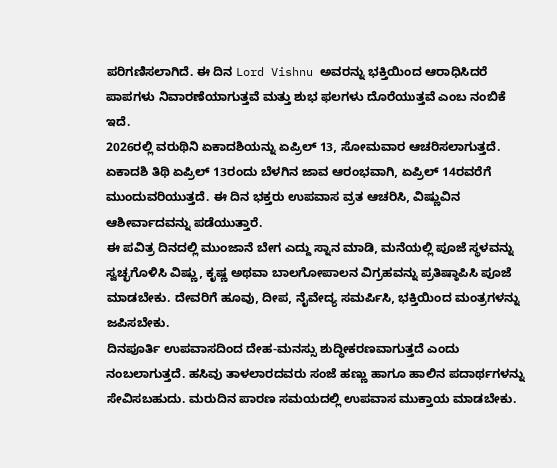ಪರಿಗಣಿಸಲಾಗಿದೆ. ಈ ದಿನ Lord Vishnu ಅವರನ್ನು ಭಕ್ತಿಯಿಂದ ಆರಾಧಿಸಿದರೆ ಪಾಪಗಳು ನಿವಾರಣೆಯಾಗುತ್ತವೆ ಮತ್ತು ಶುಭ ಫಲಗಳು ದೊರೆಯುತ್ತವೆ ಎಂಬ ನಂಬಿಕೆ ಇದೆ.
2026ರಲ್ಲಿ ವರುಥಿನಿ ಏಕಾದಶಿಯನ್ನು ಏಪ್ರಿಲ್ 13, ಸೋಮವಾರ ಆಚರಿಸಲಾಗುತ್ತದೆ. ಏಕಾದಶಿ ತಿಥಿ ಏಪ್ರಿಲ್ 13ರಂದು ಬೆಳಗಿನ ಜಾವ ಆರಂಭವಾಗಿ, ಏಪ್ರಿಲ್ 14ರವರೆಗೆ ಮುಂದುವರಿಯುತ್ತದೆ. ಈ ದಿನ ಭಕ್ತರು ಉಪವಾಸ ವ್ರತ ಆಚರಿಸಿ, ವಿಷ್ಣುವಿನ ಆಶೀರ್ವಾದವನ್ನು ಪಡೆಯುತ್ತಾರೆ.
ಈ ಪವಿತ್ರ ದಿನದಲ್ಲಿ ಮುಂಜಾನೆ ಬೇಗ ಎದ್ದು ಸ್ನಾನ ಮಾಡಿ, ಮನೆಯಲ್ಲಿ ಪೂಜೆ ಸ್ಥಳವನ್ನು ಸ್ವಚ್ಛಗೊಳಿಸಿ ವಿಷ್ಣು, ಕೃಷ್ಣ ಅಥವಾ ಬಾಲಗೋಪಾಲನ ವಿಗ್ರಹವನ್ನು ಪ್ರತಿಷ್ಠಾಪಿಸಿ ಪೂಜೆ ಮಾಡಬೇಕು. ದೇವರಿಗೆ ಹೂವು, ದೀಪ, ನೈವೇದ್ಯ ಸಮರ್ಪಿಸಿ, ಭಕ್ತಿಯಿಂದ ಮಂತ್ರಗಳನ್ನು ಜಪಿಸಬೇಕು.
ದಿನಪೂರ್ತಿ ಉಪವಾಸದಿಂದ ದೇಹ-ಮನಸ್ಸು ಶುದ್ಧೀಕರಣವಾಗುತ್ತದೆ ಎಂದು ನಂಬಲಾಗುತ್ತದೆ. ಹಸಿವು ತಾಳಲಾರದವರು ಸಂಜೆ ಹಣ್ಣು ಹಾಗೂ ಹಾಲಿನ ಪದಾರ್ಥಗಳನ್ನು ಸೇವಿಸಬಹುದು. ಮರುದಿನ ಪಾರಣ ಸಮಯದಲ್ಲಿ ಉಪವಾಸ ಮುಕ್ತಾಯ ಮಾಡಬೇಕು.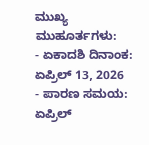ಮುಖ್ಯ ಮುಹೂರ್ತಗಳು:
- ಏಕಾದಶಿ ದಿನಾಂಕ: ಏಪ್ರಿಲ್ 13, 2026
- ಪಾರಣ ಸಮಯ: ಏಪ್ರಿಲ್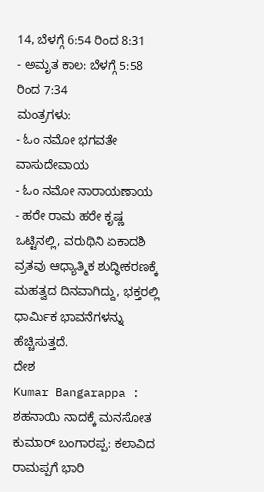14, ಬೆಳಗ್ಗೆ 6:54 ರಿಂದ 8:31
- ಅಮೃತ ಕಾಲ: ಬೆಳಗ್ಗೆ 5:58 ರಿಂದ 7:34
ಮಂತ್ರಗಳು:
- ಓಂ ನಮೋ ಭಗವತೇ ವಾಸುದೇವಾಯ
- ಓಂ ನಮೋ ನಾರಾಯಣಾಯ
- ಹರೇ ರಾಮ ಹರೇ ಕೃಷ್ಣ
ಒಟ್ಟಿನಲ್ಲಿ, ವರುಥಿನಿ ಏಕಾದಶಿ ವ್ರತವು ಆಧ್ಯಾತ್ಮಿಕ ಶುದ್ಧೀಕರಣಕ್ಕೆ ಮಹತ್ವದ ದಿನವಾಗಿದ್ದು, ಭಕ್ತರಲ್ಲಿ ಧಾರ್ಮಿಕ ಭಾವನೆಗಳನ್ನು ಹೆಚ್ಚಿಸುತ್ತದೆ.
ದೇಶ
Kumar Bangarappa : ಶಹನಾಯಿ ನಾದಕ್ಕೆ ಮನಸೋತ ಕುಮಾರ್ ಬಂಗಾರಪ್ಪ: ಕಲಾವಿದ ರಾಮಪ್ಪಗೆ ಭಾರಿ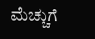ಮೆಚ್ಚುಗೆ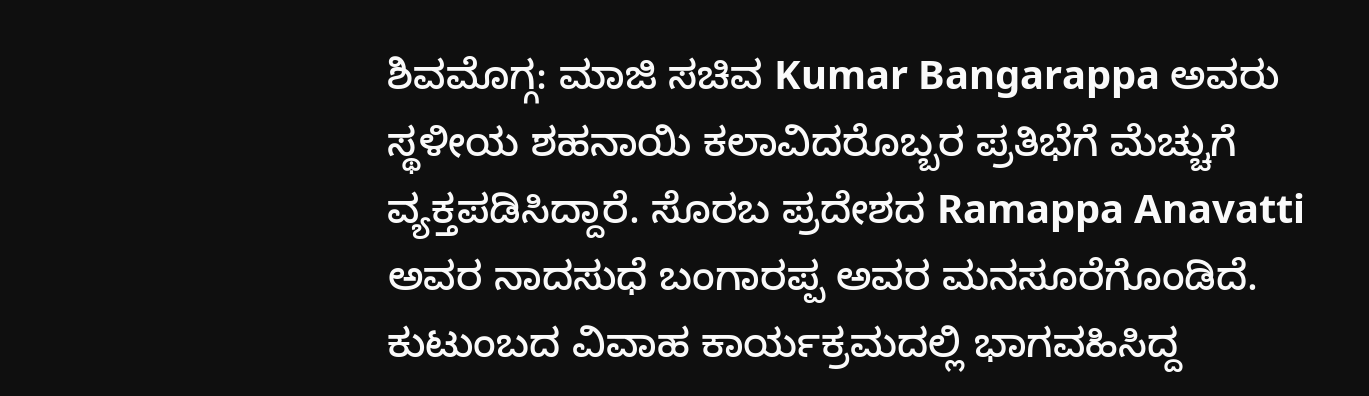ಶಿವಮೊಗ್ಗ: ಮಾಜಿ ಸಚಿವ Kumar Bangarappa ಅವರು ಸ್ಥಳೀಯ ಶಹನಾಯಿ ಕಲಾವಿದರೊಬ್ಬರ ಪ್ರತಿಭೆಗೆ ಮೆಚ್ಚುಗೆ ವ್ಯಕ್ತಪಡಿಸಿದ್ದಾರೆ. ಸೊರಬ ಪ್ರದೇಶದ Ramappa Anavatti ಅವರ ನಾದಸುಧೆ ಬಂಗಾರಪ್ಪ ಅವರ ಮನಸೂರೆಗೊಂಡಿದೆ.
ಕುಟುಂಬದ ವಿವಾಹ ಕಾರ್ಯಕ್ರಮದಲ್ಲಿ ಭಾಗವಹಿಸಿದ್ದ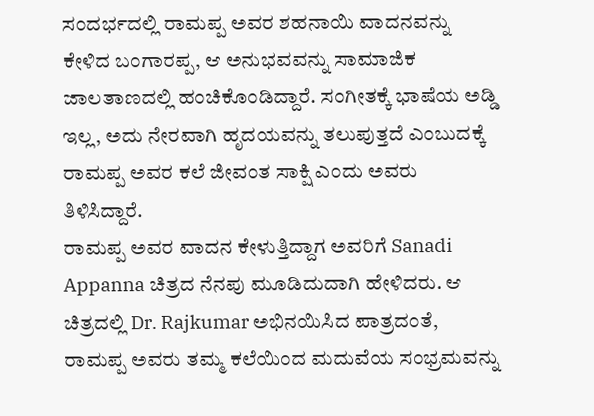ಸಂದರ್ಭದಲ್ಲಿ ರಾಮಪ್ಪ ಅವರ ಶಹನಾಯಿ ವಾದನವನ್ನು ಕೇಳಿದ ಬಂಗಾರಪ್ಪ, ಆ ಅನುಭವವನ್ನು ಸಾಮಾಜಿಕ ಜಾಲತಾಣದಲ್ಲಿ ಹಂಚಿಕೊಂಡಿದ್ದಾರೆ. ಸಂಗೀತಕ್ಕೆ ಭಾಷೆಯ ಅಡ್ಡಿ ಇಲ್ಲ, ಅದು ನೇರವಾಗಿ ಹೃದಯವನ್ನು ತಲುಪುತ್ತದೆ ಎಂಬುದಕ್ಕೆ ರಾಮಪ್ಪ ಅವರ ಕಲೆ ಜೀವಂತ ಸಾಕ್ಷಿ ಎಂದು ಅವರು ತಿಳಿಸಿದ್ದಾರೆ.
ರಾಮಪ್ಪ ಅವರ ವಾದನ ಕೇಳುತ್ತಿದ್ದಾಗ ಅವರಿಗೆ Sanadi Appanna ಚಿತ್ರದ ನೆನಪು ಮೂಡಿದುದಾಗಿ ಹೇಳಿದರು. ಆ ಚಿತ್ರದಲ್ಲಿ Dr. Rajkumar ಅಭಿನಯಿಸಿದ ಪಾತ್ರದಂತೆ, ರಾಮಪ್ಪ ಅವರು ತಮ್ಮ ಕಲೆಯಿಂದ ಮದುವೆಯ ಸಂಭ್ರಮವನ್ನು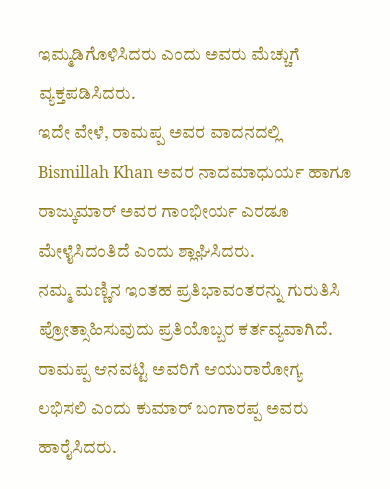ಇಮ್ಮಡಿಗೊಳಿಸಿದರು ಎಂದು ಅವರು ಮೆಚ್ಚುಗೆ ವ್ಯಕ್ತಪಡಿಸಿದರು.
ಇದೇ ವೇಳೆ, ರಾಮಪ್ಪ ಅವರ ವಾದನದಲ್ಲಿ Bismillah Khan ಅವರ ನಾದಮಾಧುರ್ಯ ಹಾಗೂ ರಾಜ್ಕುಮಾರ್ ಅವರ ಗಾಂಭೀರ್ಯ ಎರಡೂ ಮೇಳೈಸಿದಂತಿದೆ ಎಂದು ಶ್ಲಾಘಿಸಿದರು.
ನಮ್ಮ ಮಣ್ಣಿನ ಇಂತಹ ಪ್ರತಿಭಾವಂತರನ್ನು ಗುರುತಿಸಿ ಪ್ರೋತ್ಸಾಹಿಸುವುದು ಪ್ರತಿಯೊಬ್ಬರ ಕರ್ತವ್ಯವಾಗಿದೆ. ರಾಮಪ್ಪ ಆನವಟ್ಟಿ ಅವರಿಗೆ ಆಯುರಾರೋಗ್ಯ ಲಭಿಸಲಿ ಎಂದು ಕುಮಾರ್ ಬಂಗಾರಪ್ಪ ಅವರು ಹಾರೈಸಿದರು.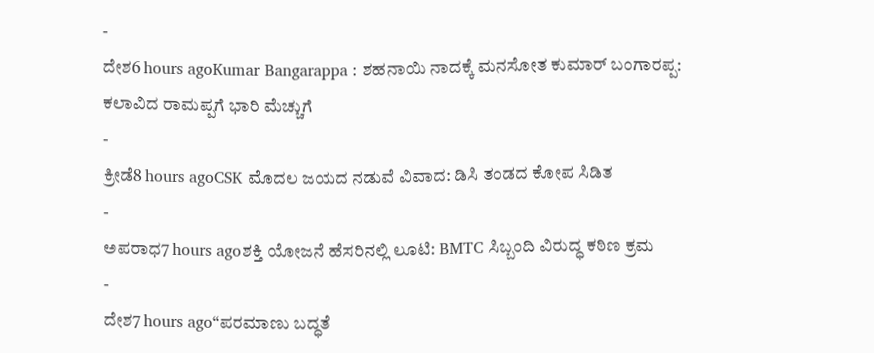-
ದೇಶ6 hours agoKumar Bangarappa : ಶಹನಾಯಿ ನಾದಕ್ಕೆ ಮನಸೋತ ಕುಮಾರ್ ಬಂಗಾರಪ್ಪ: ಕಲಾವಿದ ರಾಮಪ್ಪಗೆ ಭಾರಿ ಮೆಚ್ಚುಗೆ
-
ಕ್ರೀಡೆ8 hours agoCSK ಮೊದಲ ಜಯದ ನಡುವೆ ವಿವಾದ: ಡಿಸಿ ತಂಡದ ಕೋಪ ಸಿಡಿತ
-
ಅಪರಾಧ7 hours agoಶಕ್ತಿ ಯೋಜನೆ ಹೆಸರಿನಲ್ಲಿ ಲೂಟಿ: BMTC ಸಿಬ್ಬಂದಿ ವಿರುದ್ಧ ಕಠಿಣ ಕ್ರಮ
-
ದೇಶ7 hours ago“ಪರಮಾಣು ಬದ್ಧತೆ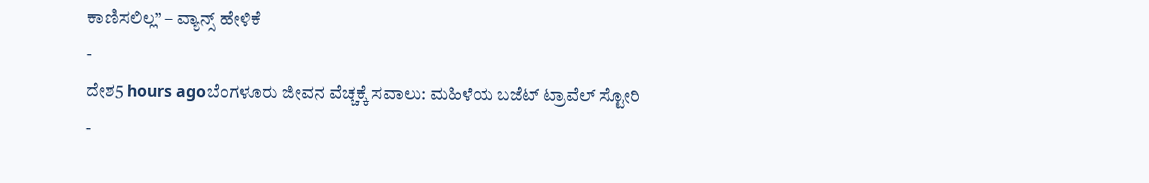ಕಾಣಿಸಲಿಲ್ಲ” – ವ್ಯಾನ್ಸ್ ಹೇಳಿಕೆ
-
ದೇಶ5 hours agoಬೆಂಗಳೂರು ಜೀವನ ವೆಚ್ಚಕ್ಕೆ ಸವಾಲು: ಮಹಿಳೆಯ ಬಜೆಟ್ ಟ್ರಾವೆಲ್ ಸ್ಟೋರಿ
-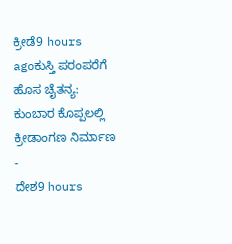ಕ್ರೀಡೆ9 hours agoಕುಸ್ತಿ ಪರಂಪರೆಗೆ ಹೊಸ ಚೈತನ್ಯ: ಕುಂಬಾರ ಕೊಪ್ಪಲಲ್ಲಿ ಕ್ರೀಡಾಂಗಣ ನಿರ್ಮಾಣ
-
ದೇಶ9 hours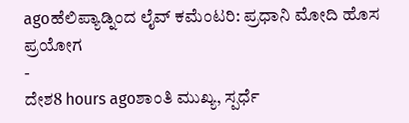agoಹೆಲಿಪ್ಯಾಡ್ನಿಂದ ಲೈವ್ ಕಮೆಂಟರಿ: ಪ್ರಧಾನಿ ಮೋದಿ ಹೊಸ ಪ್ರಯೋಗ
-
ದೇಶ8 hours agoಶಾಂತಿ ಮುಖ್ಯ, ಸ್ಪರ್ಧೆ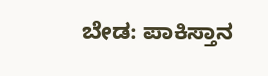ಬೇಡ: ಪಾಕಿಸ್ತಾನ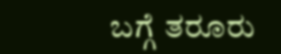ಬಗ್ಗೆ ತರೂರು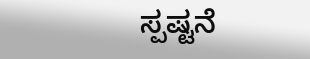ಸ್ಪಷ್ಟನೆ